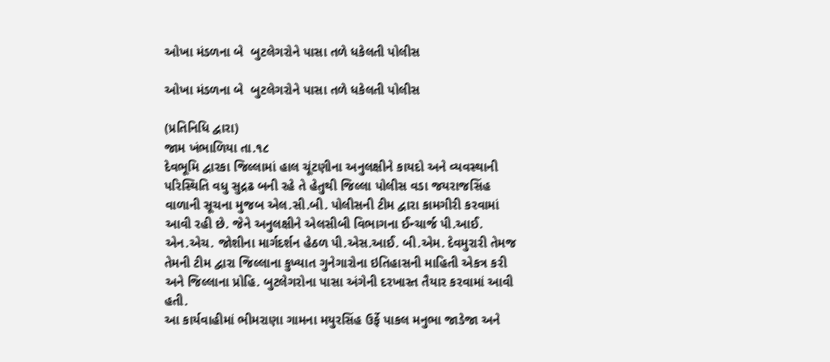ઓખા મંડળના બે  બુટલેગરોને પાસા તળે ધકેલતી પોલીસ

ઓખા મંડળના બે  બુટલેગરોને પાસા તળે ધકેલતી પોલીસ

(પ્રતિનિધિ દ્વારા)
જામ ખંભાળિયા તા.૧૮
દેવભૂમિ દ્વારકા જિલ્લામાં હાલ ચૂંટણીના અનુલક્ષીને કાયદો અને વ્યવસ્થાની પરિસ્થિતિ વધુ સુદ્રઢ બની રહે તે હેતુથી જિલ્લા પોલીસ વડા જયરાજસિંહ વાળાની સૂચના મુજબ એલ.સી.બી. પોલીસની ટીમ દ્વારા કામગીરી કરવામાં આવી રહી છે. જેને અનુલક્ષીને એલસીબી વિભાગના ઈન્ચાર્જ પી.આઈ. એન.એચ. જોશીના માર્ગદર્શન હેઠળ પી.એસ.આઈ. બી.એમ. દેવમુરારી તેમજ તેમની ટીમ દ્વારા જિલ્લાના કુખ્યાત ગુનેગારોના ઇતિહાસની માહિતી એકત્ર કરી અને જિલ્લાના પ્રોહિ. બુટલેગરોના પાસા અંગેની દરખાસ્ત તૈયાર કરવામાં આવી હતી.
આ કાર્યવાહીમાં ભીમરાણા ગામના મયુરસિંહ ઉર્ફે પાકલ મનુભા જાડેજા અને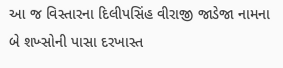આ જ વિસ્તારના દિલીપસિંહ વીરાજી જાડેજા નામના બે શખ્સોની પાસા દરખાસ્ત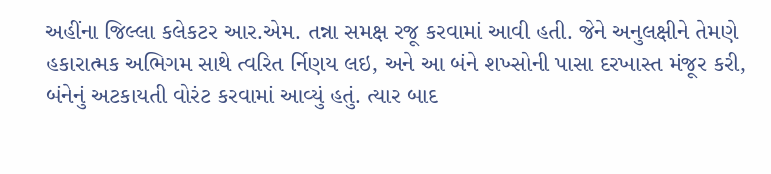અહીંના જિલ્લા કલેકટર આર.એમ. તન્ના સમક્ષ રજૂ કરવામાં આવી હતી. જેને અનુલક્ષીને તેમણે હકારાત્મક અભિગમ સાથે ત્વરિત ર્નિણય લઇ, અને આ બંને શખ્સોની પાસા દરખાસ્ત મંજૂર કરી, બંનેનું અટકાયતી વોરંટ કરવામાં આવ્યું હતું. ત્યાર બાદ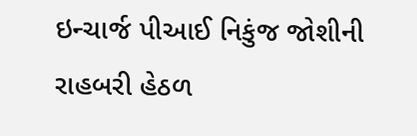ઇન્ચાર્જ પીઆઈ નિકુંજ જોશીની રાહબરી હેઠળ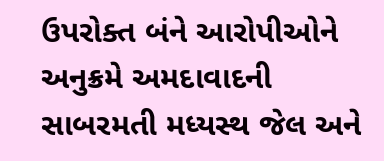ઉપરોક્ત બંને આરોપીઓને અનુક્રમે અમદાવાદની સાબરમતી મધ્યસ્થ જેલ અને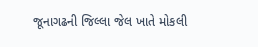જૂનાગઢની જિલ્લા જેલ ખાતે મોકલી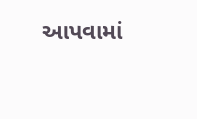આપવામાં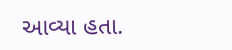આવ્યા હતા.